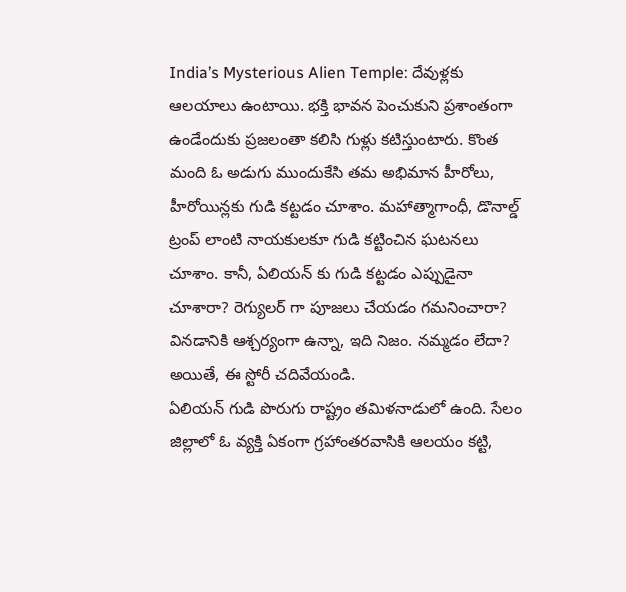India’s Mysterious Alien Temple: దేవుళ్లకు ఆలయాలు ఉంటాయి. భక్తి భావన పెంచుకుని ప్రశాంతంగా ఉండేందుకు ప్రజలంతా కలిసి గుళ్లు కటిస్తుంటారు. కొంత మంది ఓ అడుగు ముందుకేసి తమ అభిమాన హీరోలు, హీరోయిన్లకు గుడి కట్టడం చూశాం. మహాత్మాగాంధీ, డొనాల్డ్ ట్రంప్ లాంటి నాయకులకూ గుడి కట్టించిన ఘటనలు చూశాం. కానీ, ఏలియన్ కు గుడి కట్టడం ఎప్పుడైనా చూశారా? రెగ్యులర్ గా పూజలు చేయడం గమనించారా? వినడానికి ఆశ్చర్యంగా ఉన్నా, ఇది నిజం. నమ్మడం లేదా? అయితే, ఈ స్టోరీ చదివేయండి.
ఏలియన్ గుడి పొరుగు రాష్ట్రం తమిళనాడులో ఉంది. సేలం జిల్లాలో ఓ వ్యక్తి ఏకంగా గ్రహాంతరవాసికి ఆలయం కట్టి,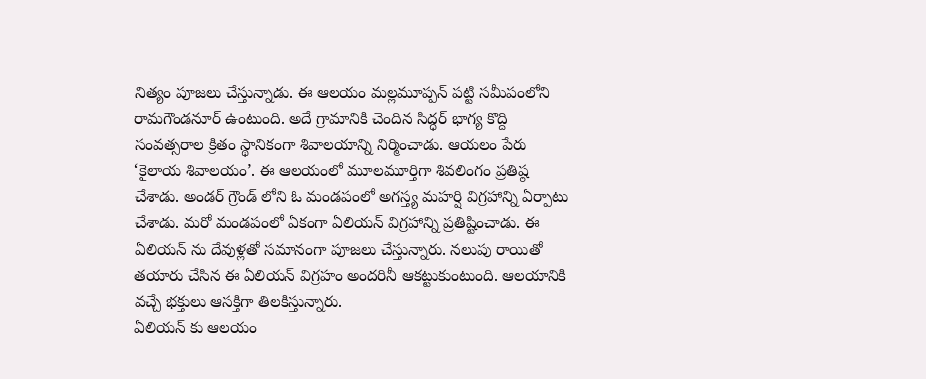నిత్యం పూజలు చేస్తున్నాడు. ఈ ఆలయం మల్లమూప్పన్ పట్టి సమీపంలోని రామగౌండనూర్ ఉంటుంది. అదే గ్రామానికి చెందిన సిద్ధర్ భాగ్య కొద్ది సంవత్సరాల క్రితం స్థానికంగా శివాలయాన్ని నిర్మించాడు. ఆయలం పేరు ‘కైలాయ శివాలయం’. ఈ ఆలయంలో మూలమూర్తిగా శివలింగం ప్రతిష్ఠ చేశాడు. అండర్ గ్రౌండ్ లోని ఓ మండపంలో అగస్త్య మహర్షి విగ్రహాన్ని ఏర్పాటు చేశాడు. మరో మండపంలో ఏకంగా ఏలియన్ విగ్రహాన్ని ప్రతిష్టించాడు. ఈ ఏలియన్ ను దేవుళ్లతో సమానంగా పూజలు చేస్తున్నారు. నలుపు రాయితో తయారు చేసిన ఈ ఏలియన్ విగ్రహం అందరినీ ఆకట్టుకుంటుంది. ఆలయానికి వచ్చే భక్తులు ఆసక్తిగా తిలకిస్తున్నారు.
ఏలియన్ కు ఆలయం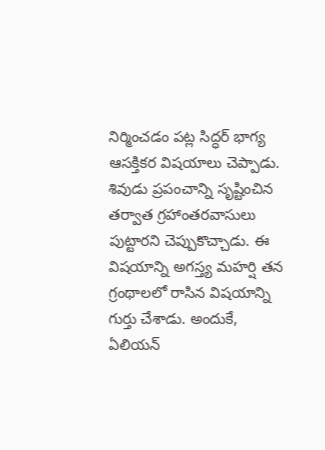నిర్మించడం పట్ల సిద్ధర్ భాగ్య ఆసక్తికర విషయాలు చెప్పాడు. శివుడు ప్రపంచాన్ని సృష్టించిన తర్వాత గ్రహాంతరవాసులు పుట్టారని చెప్పుకొచ్చాడు. ఈ విషయాన్ని అగస్త్య మహర్షి తన గ్రంథాలలో రాసిన విషయాన్ని గుర్తు చేశాడు. అందుకే, ఏలియన్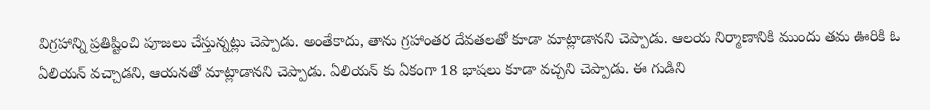విగ్రహాన్ని ప్రతిష్టించి పూజలు చేస్తున్నట్లు చెప్పాడు. అంతేకాదు, తాను గ్రహాంతర దేవతలతో కూడా మాట్లాడానని చెప్పాడు. ఆలయ నిర్మాణానికి ముందు తమ ఊరికి ఓ ఏలియన్ వచ్చాడని, ఆయనతో మాట్లాడానని చెప్పాడు. ఏలియన్ కు ఏకంగా 18 భాషలు కూడా వచ్చని చెప్పాడు. ఈ గుడిని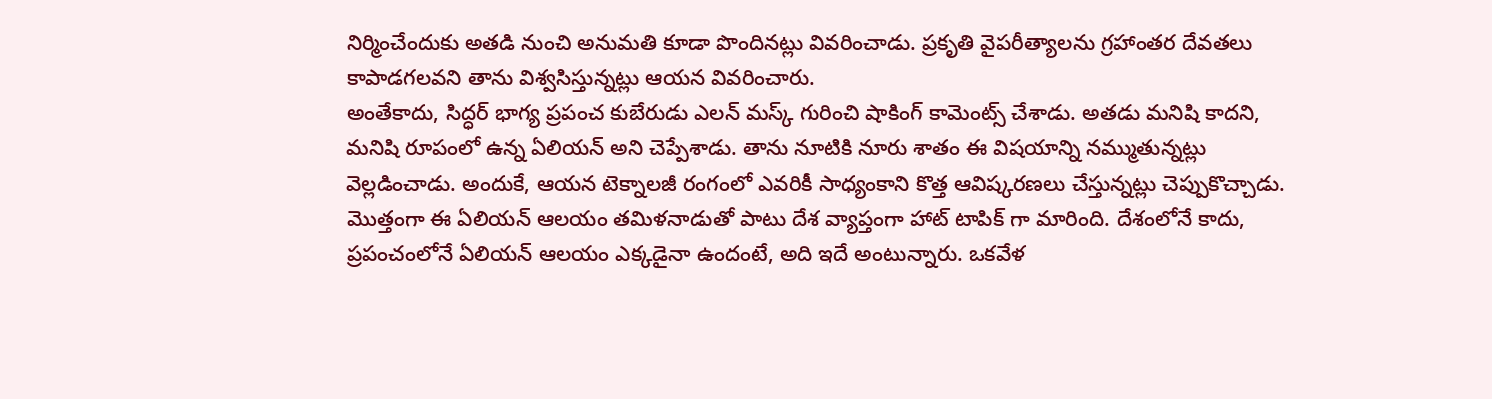నిర్మించేందుకు అతడి నుంచి అనుమతి కూడా పొందినట్లు వివరించాడు. ప్రకృతి వైపరీత్యాలను గ్రహాంతర దేవతలు కాపాడగలవని తాను విశ్వసిస్తున్నట్లు ఆయన వివరించారు.
అంతేకాదు, సిద్ధర్ భాగ్య ప్రపంచ కుబేరుడు ఎలన్ మస్క్ గురించి షాకింగ్ కామెంట్స్ చేశాడు. అతడు మనిషి కాదని, మనిషి రూపంలో ఉన్న ఏలియన్ అని చెప్పేశాడు. తాను నూటికి నూరు శాతం ఈ విషయాన్ని నమ్ముతున్నట్లు వెల్లడించాడు. అందుకే, ఆయన టెక్నాలజీ రంగంలో ఎవరికీ సాధ్యంకాని కొత్త ఆవిష్కరణలు చేస్తున్నట్లు చెప్పుకొచ్చాడు. మొత్తంగా ఈ ఏలియన్ ఆలయం తమిళనాడుతో పాటు దేశ వ్యాప్తంగా హాట్ టాపిక్ గా మారింది. దేశంలోనే కాదు, ప్రపంచంలోనే ఏలియన్ ఆలయం ఎక్కడైనా ఉందంటే, అది ఇదే అంటున్నారు. ఒకవేళ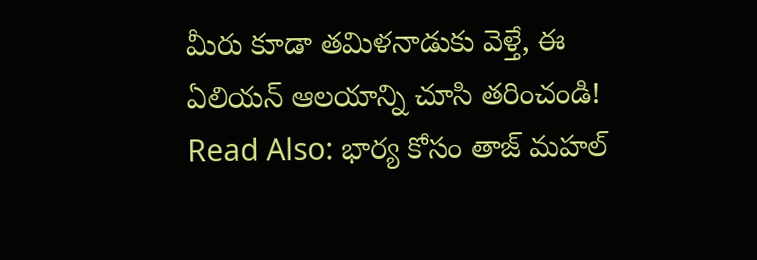మీరు కూడా తమిళనాడుకు వెళ్తే, ఈ ఏలియన్ ఆలయాన్ని చూసి తరించండి!
Read Also: భార్య కోసం తాజ్ మహల్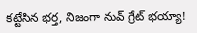కట్టేసిన భర్త, నిజంగా నువ్ గ్రేట్ భయ్యా!